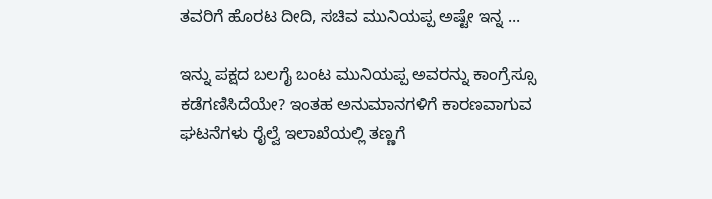ತವರಿಗೆ ಹೊರಟ ದೀದಿ, ಸಚಿವ ಮುನಿಯಪ್ಪ ಅಷ್ಟೇ ಇನ್ನ ...

ಇನ್ನು ಪಕ್ಷದ ಬಲಗೈ ಬಂಟ ಮುನಿಯಪ್ಪ ಅವರನ್ನು ಕಾಂಗ್ರೆಸ್ಸೂ ಕಡೆಗಣಿಸಿದೆಯೇ? ಇಂತಹ ಅನುಮಾನಗಳಿಗೆ ಕಾರಣವಾಗುವ ಘಟನೆಗಳು ರೈಲ್ವೆ ಇಲಾಖೆಯಲ್ಲಿ ತಣ್ಣಗೆ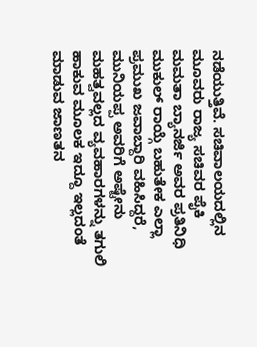ನಡೆಯುತ್ತಿವೆ. ಸಚಿವಾಲಯದಲ್ಲಿನ ಮೂವರು ರಾಜ್ಯ ಸಚಿವರ ಪೈಕಿ ಮಮತಾ ಬ್ಯಾನರ್ಜಿ ಅವರ ಪ್ರತಿನಿಧಿ ಮುಕುಲ್ ರಾಯ್ಗೆ ಬಹುತೇಕ ಎಲ್ಲಾ ಪ್ರಮುಖ ಜವಾಬ್ದಾರಿ ವಹಿಸಿದ್ದರೆ, ಮುನಿಯಪ್ಪ ಅವರಿಗೆ ಅಷ್ಟೇನು ಮಹತ್ವವಲ್ಲದ ವ್ಯವಹಾರಗಳನ್ನು ತಗುಲಿ ಹಾಕುವ ಮೂಲಕ ಇದ್ದೂ ಇಲ್ಲದಂತೆ ಮಾಡುವ ಜಾಣತನ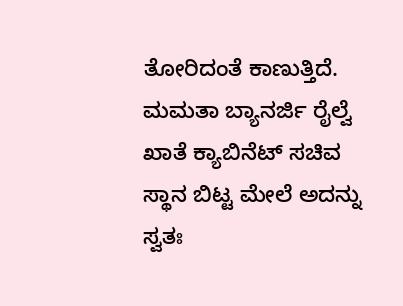ತೋರಿದಂತೆ ಕಾಣುತ್ತಿದೆ.
ಮಮತಾ ಬ್ಯಾನರ್ಜಿ ರೈಲ್ವೆ ಖಾತೆ ಕ್ಯಾಬಿನೆಟ್ ಸಚಿವ ಸ್ಥಾನ ಬಿಟ್ಟ ಮೇಲೆ ಅದನ್ನು ಸ್ವತಃ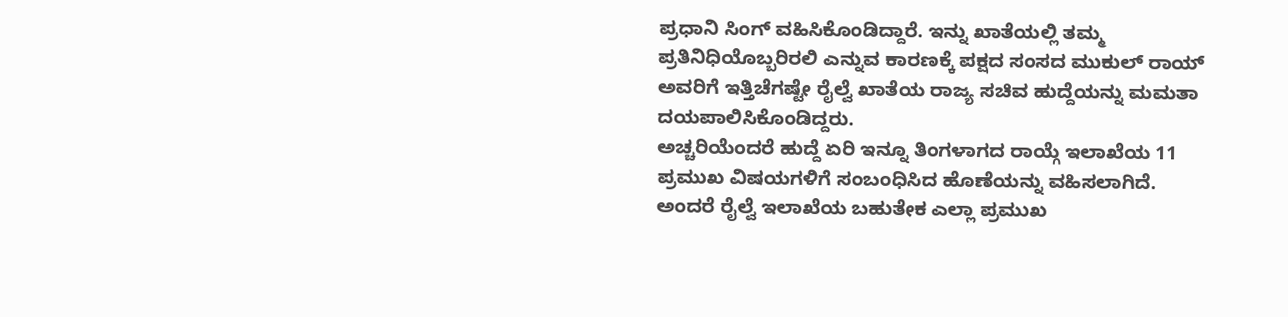ಪ್ರಧಾನಿ ಸಿಂಗ್ ವಹಿಸಿಕೊಂಡಿದ್ದಾರೆ. ಇನ್ನು ಖಾತೆಯಲ್ಲಿ ತಮ್ಮ ಪ್ರತಿನಿಧಿಯೊಬ್ಬರಿರಲಿ ಎನ್ನುವ ಕಾರಣಕ್ಕೆ ಪಕ್ಷದ ಸಂಸದ ಮುಕುಲ್ ರಾಯ್ ಅವರಿಗೆ ಇತ್ತಿಚೆಗಷ್ಟೇ ರೈಲ್ವೆ ಖಾತೆಯ ರಾಜ್ಯ ಸಚಿವ ಹುದ್ದೆಯನ್ನು ಮಮತಾ ದಯಪಾಲಿಸಿಕೊಂಡಿದ್ದರು.
ಅಚ್ಚರಿಯೆಂದರೆ ಹುದ್ದೆ ಏರಿ ಇನ್ನೂ ತಿಂಗಳಾಗದ ರಾಯ್ಗೆ ಇಲಾಖೆಯ 11 ಪ್ರಮುಖ ವಿಷಯಗಳಿಗೆ ಸಂಬಂಧಿಸಿದ ಹೊಣೆಯನ್ನು ವಹಿಸಲಾಗಿದೆ. ಅಂದರೆ ರೈಲ್ವೆ ಇಲಾಖೆಯ ಬಹುತೇಕ ಎಲ್ಲಾ ಪ್ರಮುಖ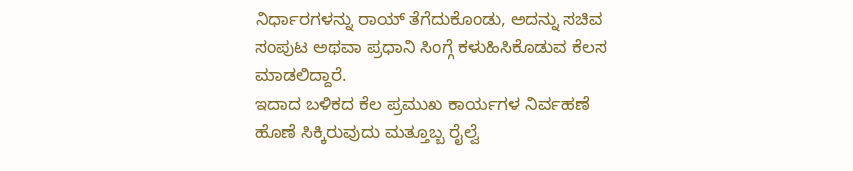ನಿರ್ಧಾರಗಳನ್ನು ರಾಯ್ ತೆಗೆದುಕೊಂಡು, ಅದನ್ನು ಸಚಿವ ಸಂಪುಟ ಅಥವಾ ಪ್ರಧಾನಿ ಸಿಂಗ್ಗೆ ಕಳುಹಿಸಿಕೊಡುವ ಕೆಲಸ ಮಾಡಲಿದ್ದಾರೆ.
ಇದಾದ ಬಳಿಕದ ಕೆಲ ಪ್ರಮುಖ ಕಾರ್ಯಗಳ ನಿರ್ವಹಣೆ ಹೊಣೆ ಸಿಕ್ಕಿರುವುದು ಮತ್ತೂಬ್ಬ ರೈಲ್ವೆ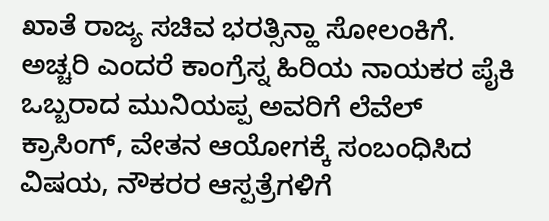ಖಾತೆ ರಾಜ್ಯ ಸಚಿವ ಭರತ್ಸಿನ್ಹಾ ಸೋಲಂಕಿಗೆ. ಅಚ್ಚರಿ ಎಂದರೆ ಕಾಂಗ್ರೆಸ್ನ ಹಿರಿಯ ನಾಯಕರ ಪೈಕಿ ಒಬ್ಬರಾದ ಮುನಿಯಪ್ಪ ಅವರಿಗೆ ಲೆವೆಲ್ ಕ್ರಾಸಿಂಗ್, ವೇತನ ಆಯೋಗಕ್ಕೆ ಸಂಬಂಧಿಸಿದ ವಿಷಯ, ನೌಕರರ ಆಸ್ಪತ್ರೆಗಳಿಗೆ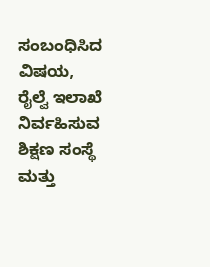ಸಂಬಂಧಿಸಿದ ವಿಷಯ, ರೈಲ್ವೆ ಇಲಾಖೆ ನಿರ್ವಹಿಸುವ ಶಿಕ್ಷಣ ಸಂಸ್ಥೆ ಮತ್ತು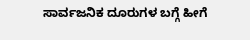ಸಾರ್ವಜನಿಕ ದೂರುಗಳ ಬಗ್ಗೆ ಹೀಗೆ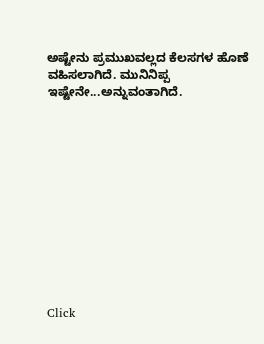ಅಷ್ಟೇನು ಪ್ರಮುಖವಲ್ಲದ ಕೆಲಸಗಳ ಹೊಣೆ ವಹಿಸಲಾಗಿದೆ. ಮುನಿನಿಪ್ಪ ಇಷ್ಟೇನೇ...ಅನ್ನುವಂತಾಗಿದೆ.












Click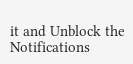it and Unblock the Notifications